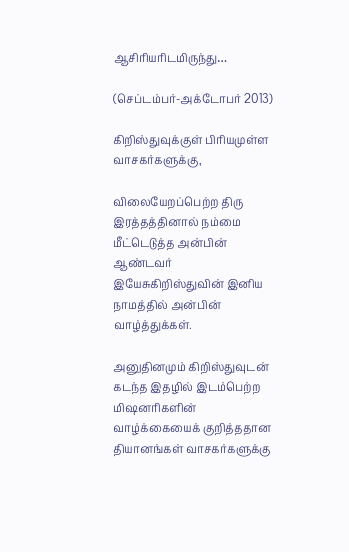ஆசிரியரிடமிருந்து…

(செப்டம்பர்-அக்டோபர் 2013)

கிறிஸ்துவுக்குள் பிரியமுள்ள வாசகர்களுக்கு,

விலையேறப்பெற்ற திரு இரத்தத்தினால் நம்மை மீட்டெடுத்த அன்பின் ஆண்டவர் இயேசுகிறிஸ்துவின் இனிய நாமத்தில் அன்பின் வாழ்த்துக்கள்.

அனுதினமும் கிறிஸ்துவுடன் கடந்த இதழில் இடம்பெற்ற மிஷனரிகளின் வாழ்க்கையைக் குறித்ததான தியானங்கள் வாசகர்களுக்கு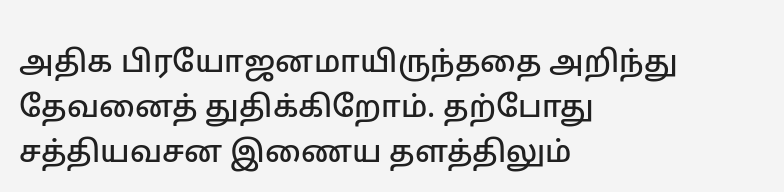அதிக பிரயோஜனமாயிருந்ததை அறிந்து தேவனைத் துதிக்கிறோம். தற்போது சத்தியவசன இணைய தளத்திலும்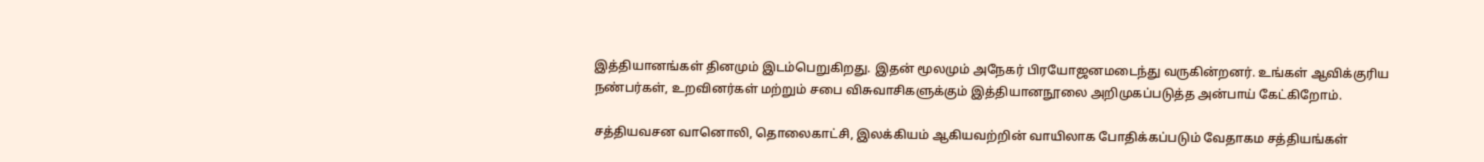இத்தியானங்கள் தினமும் இடம்பெறுகிறது. இதன் மூலமும் அநேகர் பிரயோஜனமடைந்து வருகின்றனர். உங்கள் ஆவிக்குரிய நண்பர்கள், உறவினர்கள் மற்றும் சபை விசுவாசிகளுக்கும் இத்தியானநூலை அறிமுகப்படுத்த அன்பாய் கேட்கிறோம்.

சத்தியவசன வானொலி, தொலைகாட்சி, இலக்கியம் ஆகியவற்றின் வாயிலாக போதிக்கப்படும் வேதாகம சத்தியங்கள்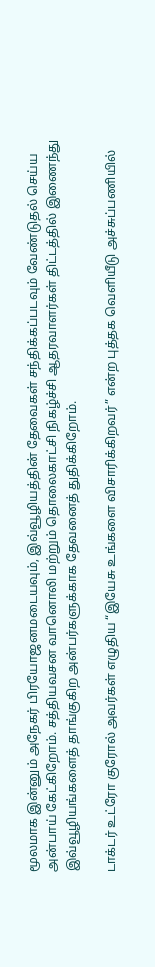மூலமாக இன்னும் அநேகர் பிரயோஜனமடையவும், இவ்வூழியத்தின் தேவைகள் சந்திக்கப்படவும் வேண்டுதல் செய்ய அன்பாய் கேட்கிறோம். சத்தியவசன வானொலி மற்றும் தொலைகாட்சி நிகழ்ச்சி ஆதரவாளர்கள் திட்டத்தில் இணைந்து இவ்வூழியங்களைத் தாங்குகிற அன்பர்களுக்காக தேவனைத் துதிக்கிறோம்.

டாக்டர் உட்ரோ குரோல் அவர்கள் எழுதிய “இயேசு உங்களை விசாரிக்கிறவர்” என்ற புத்தக வெளியீடு அச்சுப்பணியில்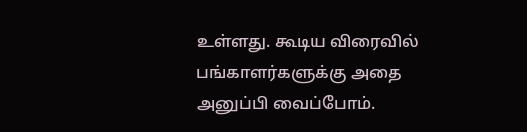உள்ளது. கூடிய விரைவில் பங்காளர்களுக்கு அதை அனுப்பி வைப்போம்.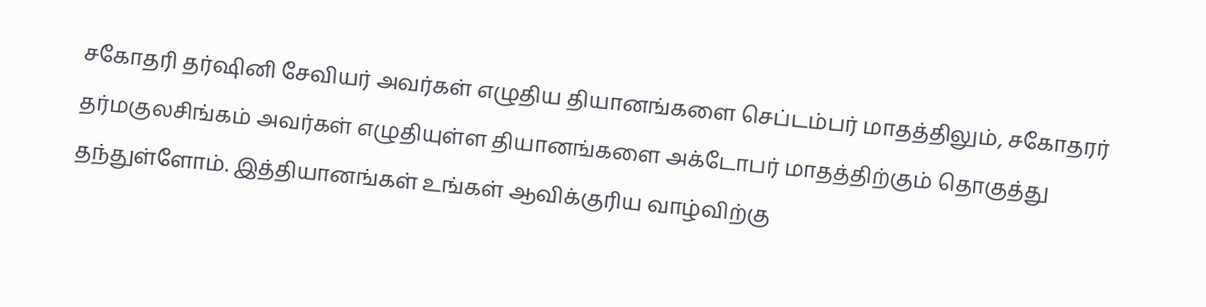சகோதரி தர்ஷினி சேவியர் அவர்கள் எழுதிய தியானங்களை செப்டம்பர் மாதத்திலும், சகோதரர் தர்மகுலசிங்கம் அவர்கள் எழுதியுள்ள தியானங்களை அக்டோபர் மாதத்திற்கும் தொகுத்து தந்துள்ளோம். இத்தியானங்கள் உங்கள் ஆவிக்குரிய வாழ்விற்கு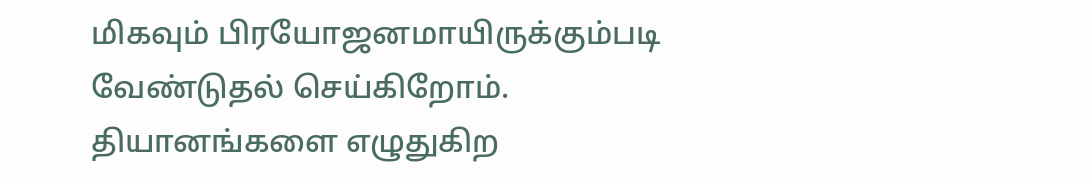மிகவும் பிரயோஜனமாயிருக்கும்படி வேண்டுதல் செய்கிறோம். தியானங்களை எழுதுகிற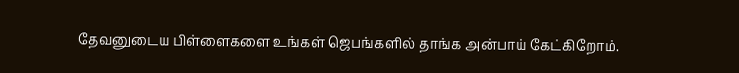தேவனுடைய பிள்ளைகளை உங்கள் ஜெபங்களில் தாங்க அன்பாய் கேட்கிறோம்.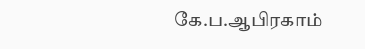கே.ப.ஆபிரகாம்